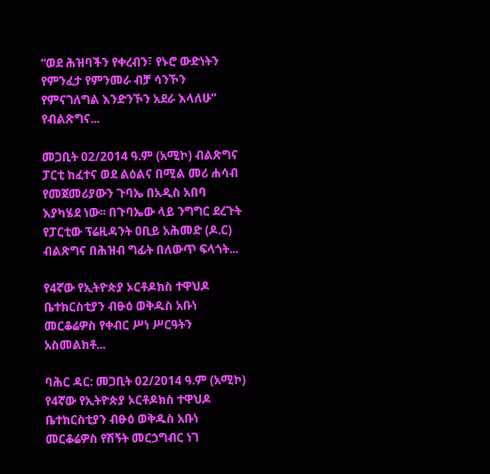“ወደ ሕዝባችን የቀረብን፣ የኑሮ ውድነትን የምንፈታ የምንመራ ብቻ ሳንኾን የምናገለግል እንድንኾን አደራ እላለሁ” የብልጽግና...

መጋቢት 02/2014 ዓ.ም (አሚኮ) ብልጽግና ፓርቲ ከፈተና ወደ ልዕልና በሚል መሪ ሐሳብ የመጀመሪያውን ጉባኤ በአዲስ አበባ እያካሄደ ነው፡፡ በጉባኤው ላይ ንግግር ደረጉት የፓርቲው ፕሬዚዳንት ዐቢይ አሕመድ (ዶ.ር) ብልጽግና በሕዝብ ግፊት በለውጥ ፍላጎት...

የ4ኛው የኢትዮጵያ ኦርቶዶክስ ተዋህዶ ቤተክርስቲያን ብፁዕ ወቅዱስ አቡነ መርቆሬዎስ የቀብር ሥነ ሥርዓትን አስመልክቶ...

ባሕር ዳር: መጋቢት 02/2014 ዓ.ም (አሚኮ) የ4ኛው የኢትዮጵያ ኦርቶዶክስ ተዋህዶ ቤተክርስቲያን ብፁዕ ወቅዱስ አቡነ መርቆሬዎስ የሽኝት መርኃግብር ነገ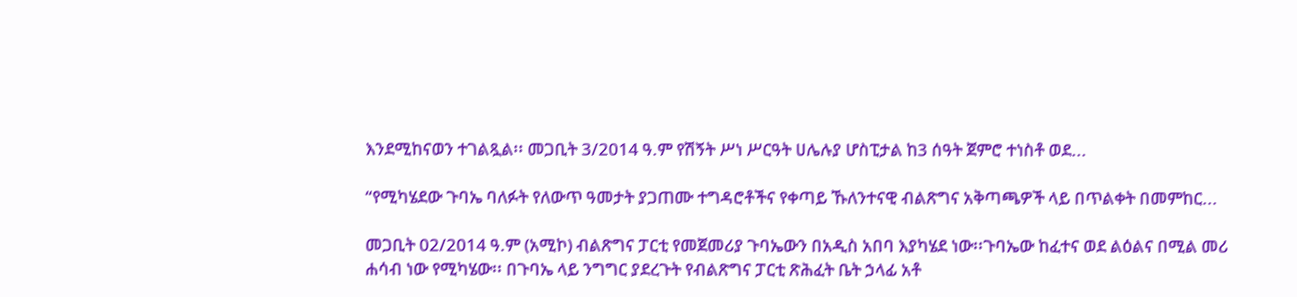እንደሚከናወን ተገልጿል፡፡ መጋቢት 3/2014 ዓ.ም የሽኝት ሥነ ሥርዓት ሀሌሉያ ሆስፒታል ከ3 ሰዓት ጀምሮ ተነስቶ ወደ...

“የሚካሄደው ጉባኤ ባለፉት የለውጥ ዓመታት ያጋጠሙ ተግዳሮቶችና የቀጣይ ኹለንተናዊ ብልጽግና አቅጣጫዎች ላይ በጥልቀት በመምከር...

መጋቢት 02/2014 ዓ.ም (አሚኮ) ብልጽግና ፓርቲ የመጀመሪያ ጉባኤውን በአዲስ አበባ እያካሄደ ነው፡፡ጉባኤው ከፈተና ወደ ልዕልና በሚል መሪ ሐሳብ ነው የሚካሄው፡፡ በጉባኤ ላይ ንግግር ያደረጉት የብልጽግና ፓርቲ ጽሕፈት ቤት ኃላፊ አቶ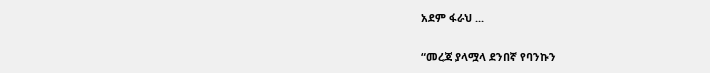አደም ፋራህ ...

“መረጃ ያላሟላ ደንበኛ የባንኩን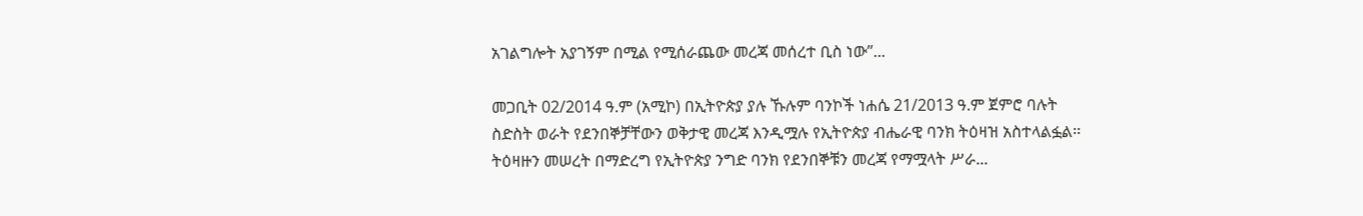አገልግሎት አያገኝም በሚል የሚሰራጨው መረጃ መሰረተ ቢስ ነው”...

መጋቢት 02/2014 ዓ.ም (አሚኮ) በኢትዮጵያ ያሉ ኹሉም ባንኮች ነሐሴ 21/2013 ዓ.ም ጀምሮ ባሉት ስድስት ወራት የደንበኞቻቸውን ወቅታዊ መረጃ እንዲሟሉ የኢትዮጵያ ብሔራዊ ባንክ ትዕዛዝ አስተላልፏል፡፡ ትዕዛዙን መሠረት በማድረግ የኢትዮጵያ ንግድ ባንክ የደንበኞቹን መረጃ የማሟላት ሥራ...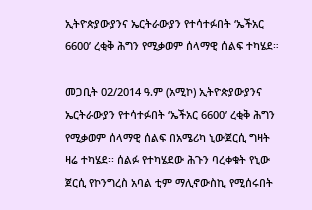ኢትዮጵያውያንና ኤርትራውያን የተሳተፉበት ‘ኤችአር 6600’ ረቂቅ ሕግን የሚቃወም ሰላማዊ ሰልፍ ተካሄደ።

መጋቢት 02/2014 ዓ.ም (አሚኮ) ኢትዮጵያውያንና ኤርትራውያን የተሳተፉበት ‘ኤችአር 6600’ ረቂቅ ሕግን የሚቃወም ሰላማዊ ሰልፍ በአሜሪካ ኒውጀርሲ ግዛት ዛሬ ተካሄደ፡፡ ሰልፉ የተካሄደው ሕጉን ባረቀቁት የኒው ጀርሲ የኮንግረስ አባል ቲም ማሊኖውስኪ የሚሰሩበት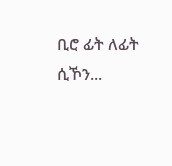ቢሮ ፊት ለፊት ሲኾን...